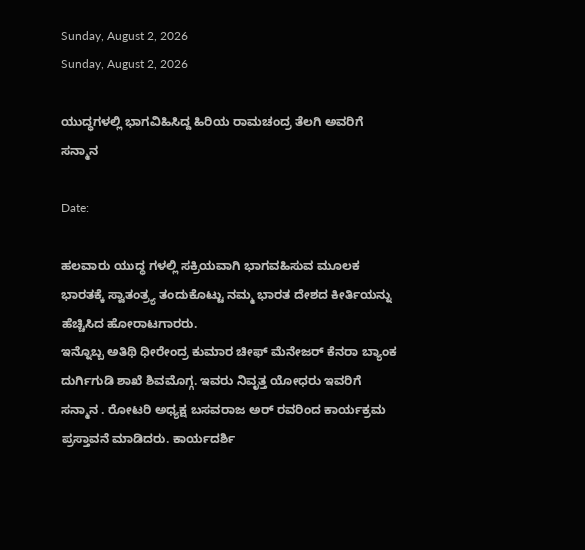Sunday, August 2, 2026
Sunday, August 2, 2026

ಯುದ್ಧಗಳಲ್ಲಿ ಭಾಗವಿಹಿಸಿದ್ದ ಹಿರಿಯ ರಾಮಚಂದ್ರ ತೆಲಗಿ ಅವರಿಗೆ ಸನ್ಮಾನ

Date:

ಹಲವಾರು ಯುದ್ಧ ಗಳಲ್ಲಿ ಸಕ್ರಿಯವಾಗಿ ಭಾಗವಹಿಸುವ ಮೂಲಕ ಭಾರತಕ್ಕೆ ಸ್ವಾತಂತ್ರ್ಯ ತಂದುಕೊಟ್ಟು ನಮ್ಮ ಭಾರತ ದೇಶದ ಕೀರ್ತಿಯನ್ನು ಹೆಚ್ಚಿಸಿದ ಹೋರಾಟಗಾರರು.
ಇನ್ನೊಬ್ಬ ಅತಿಥಿ ಧೀರೇಂದ್ರ ಕುಮಾರ ಚೀಫ್ ಮೆನೇಜರ್ ಕೆನರಾ ಬ್ಯಾಂಕ ದುರ್ಗಿಗುಡಿ ಶಾಖೆ ಶಿವಮೊಗ್ಗ. ಇವರು ನಿವೃತ್ತ ಯೋಧರು ಇವರಿಗೆ ಸನ್ಮಾನ . ರೋಟರಿ ಅಧ್ಯಕ್ಷ ಬಸವರಾಜ ಅರ್ ರವರಿಂದ ಕಾರ್ಯಕ್ರಮ ಪ್ರಸ್ತಾವನೆ ಮಾಡಿದರು. ಕಾರ್ಯದರ್ಶಿ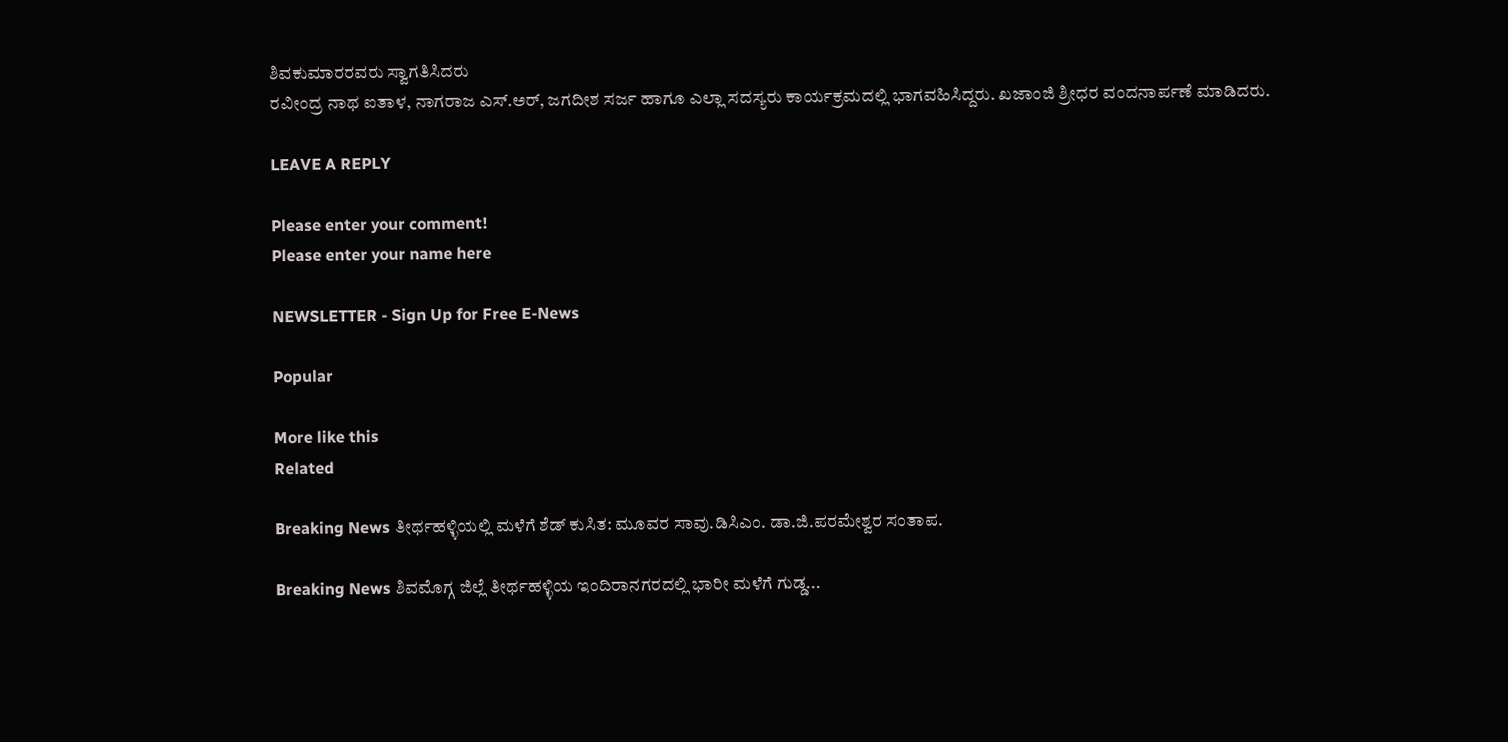ಶಿವಕುಮಾರರವರು ಸ್ವಾಗತಿಸಿದರು
ರವೀಂದ್ರ ನಾಥ ಐತಾಳ, ನಾಗರಾಜ ಎಸ್.ಅರ್, ಜಗದೀಶ ಸರ್ಜ ಹಾಗೂ ಎಲ್ಲಾ ಸದಸ್ಯರು ಕಾರ್ಯಕ್ರಮದಲ್ಲಿ ಭಾಗವಹಿಸಿದ್ದರು. ಖಜಾಂಜಿ ಶ್ರೀಧರ ವಂದನಾರ್ಪಣೆ ಮಾಡಿದರು.

LEAVE A REPLY

Please enter your comment!
Please enter your name here

NEWSLETTER - Sign Up for Free E-News

Popular

More like this
Related

Breaking News ತೀರ್ಥಹಳ್ಳಿಯಲ್ಲಿ ಮಳೆಗೆ ಶೆಡ್ ಕುಸಿತ: ಮೂವರ ಸಾವು.ಡಿಸಿಎಂ. ಡಾ.ಜಿ.ಪರಮೇಶ್ವರ ಸಂತಾಪ.

Breaking News ಶಿವಮೊಗ್ಗ ಜಿಲ್ಲೆ ತೀರ್ಥಹಳ್ಳಿಯ ಇಂದಿರಾನಗರದಲ್ಲಿ ಭಾರೀ ಮಳೆಗೆ ಗುಡ್ಡ...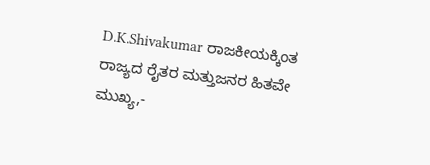D.K.Shivakumar ರಾಜಕೀಯಕ್ಕಿಂತ ರಾಜ್ಯದ ರೈತರ ಮತ್ತುಜನರ ಹಿತವೇ ಮುಖ್ಯ,-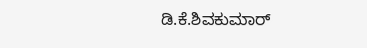ಡಿ.ಕೆ.ಶಿವಕುಮಾರ್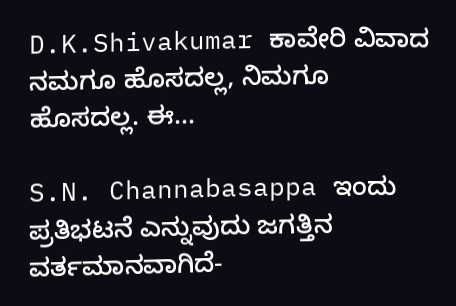D.K.Shivakumar ಕಾವೇರಿ ವಿವಾದ ನಮಗೂ ಹೊಸದಲ್ಲ, ನಿಮಗೂ ಹೊಸದಲ್ಲ. ಈ...

S.N. Channabasappa ಇಂದು ಪ್ರತಿಭಟನೆ ಎನ್ನುವುದು ಜಗತ್ತಿನ ವರ್ತಮಾನವಾಗಿದೆ-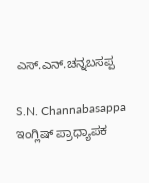ಎಸ್.ಎನ್.ಚನ್ನಬಸಪ್ಪ

S.N. Channabasappa ಇಂಗ್ಲಿಷ್ ಪ್ರಾಧ್ಯಾಪಕ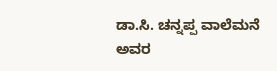ಡಾ.ಸಿ. ಚನ್ನಪ್ಪ ವಾಲೆಮನೆ ಅವರ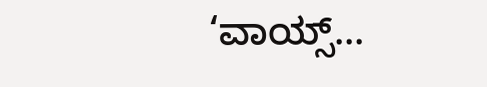‘ವಾಯ್ಸ್...